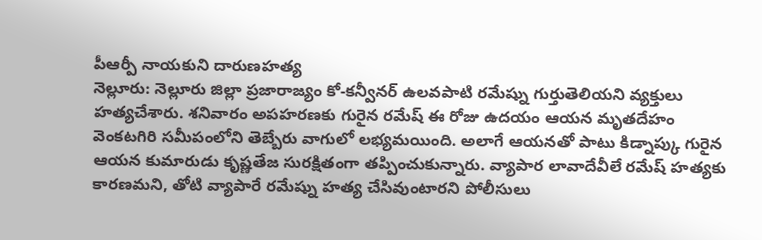పీఆర్పీ నాయకుని దారుణహత్య
నెల్లూరు: నెల్లూరు జిల్లా ప్రజారాజ్యం కో-కన్వీనర్ ఉలవపాటి రమేష్ను గుర్తుతెలియని వ్యక్తులు హత్యచేశారు. శనివారం అపహరణకు గురైన రమేష్ ఈ రోజు ఉదయం ఆయన మృతదేహం వెంకటగిరి సమీపంలోని తెబ్బేరు వాగులో లభ్యమయింది. అలాగే ఆయనతో పాటు కిడ్నాప్కు గురైన ఆయన కుమారుడు కృష్ణతేజ సురక్షితంగా తప్పించుకున్నారు. వ్యాపార లావాదేవీలే రమేష్ హత్యకు కారణమని, తోటి వ్యాపారే రమేష్ను హత్య చేసివుంటారని పోలీసులు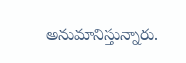అనుమానిస్తున్నారు.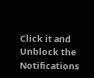Click it and Unblock the Notifications